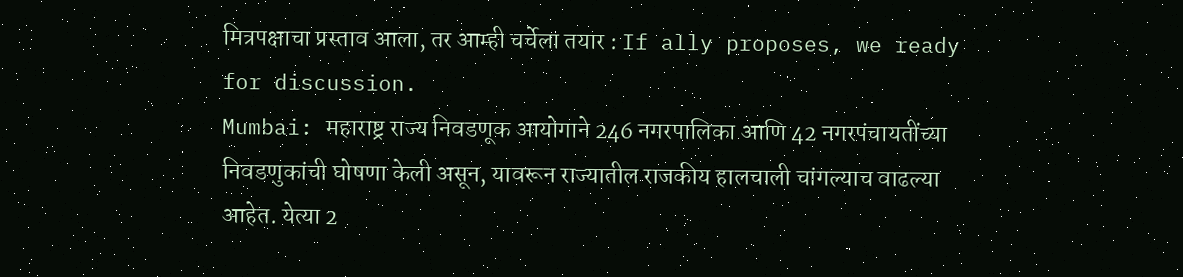मित्रपक्षाचा प्रस्ताव आला, तर आम्ही चर्चेला तयार : If ally proposes, we ready for discussion.
Mumbai: महाराष्ट्र राज्य निवडणूक आयोगाने 246 नगरपालिका आणि 42 नगरपंचायतींच्या निवडणुकांची घोषणा केली असून, यावरून राज्यातील राजकीय हालचाली चांगल्याच वाढल्या आहेत. येत्या 2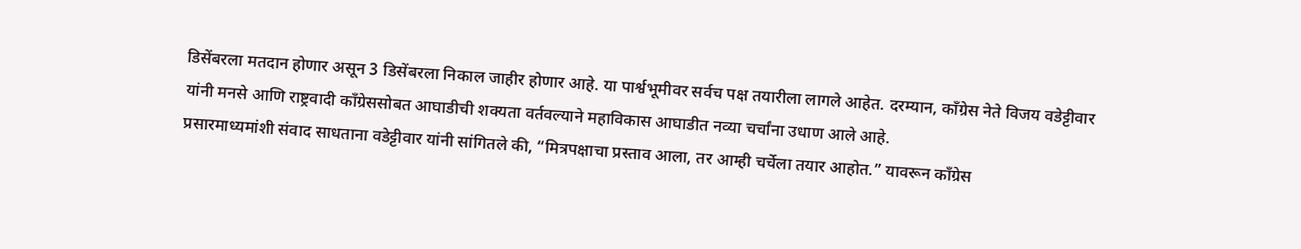डिसेंबरला मतदान होणार असून 3 डिसेंबरला निकाल जाहीर होणार आहे. या पार्श्वभूमीवर सर्वच पक्ष तयारीला लागले आहेत. दरम्यान, काँग्रेस नेते विजय वडेट्टीवार यांनी मनसे आणि राष्ट्रवादी काँग्रेससोबत आघाडीची शक्यता वर्तवल्याने महाविकास आघाडीत नव्या चर्चांना उधाण आले आहे.
प्रसारमाध्यमांशी संवाद साधताना वडेट्टीवार यांनी सांगितले की, “मित्रपक्षाचा प्रस्ताव आला, तर आम्ही चर्चेला तयार आहोत.” यावरून काँग्रेस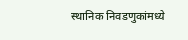स्थानिक निवडणुकांमध्ये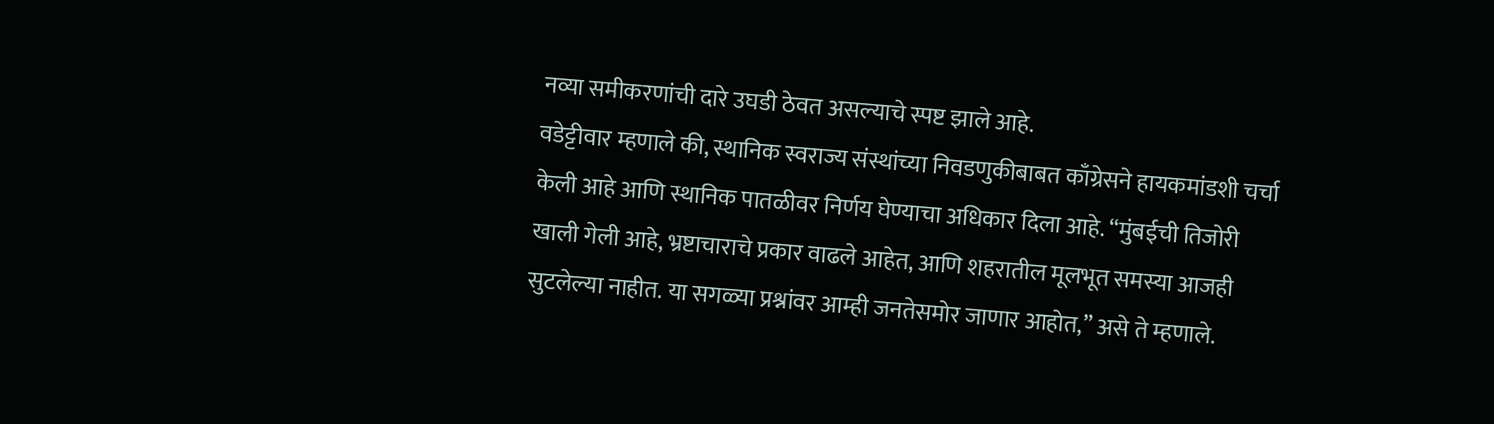नव्या समीकरणांची दारे उघडी ठेवत असल्याचे स्पष्ट झाले आहे.
वडेट्टीवार म्हणाले की, स्थानिक स्वराज्य संस्थांच्या निवडणुकीबाबत काँग्रेसने हायकमांडशी चर्चा केली आहे आणि स्थानिक पातळीवर निर्णय घेण्याचा अधिकार दिला आहे. “मुंबईची तिजोरी खाली गेली आहे, भ्रष्टाचाराचे प्रकार वाढले आहेत, आणि शहरातील मूलभूत समस्या आजही सुटलेल्या नाहीत. या सगळ्या प्रश्नांवर आम्ही जनतेसमोर जाणार आहोत,” असे ते म्हणाले.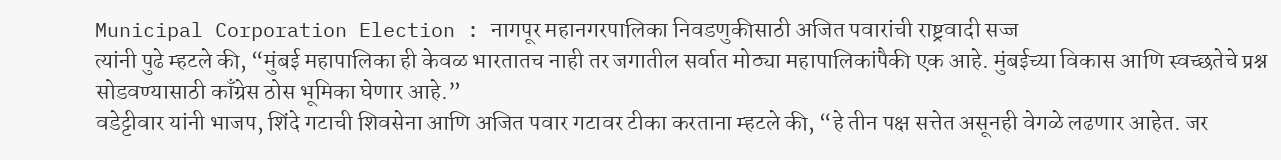Municipal Corporation Election : नागपूर महानगरपालिका निवडणुकीसाठी अजित पवारांची राष्ट्रवादी सज्ज
त्यांनी पुढे म्हटले की, “मुंबई महापालिका ही केवळ भारतातच नाही तर जगातील सर्वात मोठ्या महापालिकांपैकी एक आहे. मुंबईच्या विकास आणि स्वच्छतेचे प्रश्न सोडवण्यासाठी काँग्रेस ठोस भूमिका घेणार आहे.”
वडेट्टीवार यांनी भाजप, शिंदे गटाची शिवसेना आणि अजित पवार गटावर टीका करताना म्हटले की, “हे तीन पक्ष सत्तेत असूनही वेगळे लढणार आहेत. जर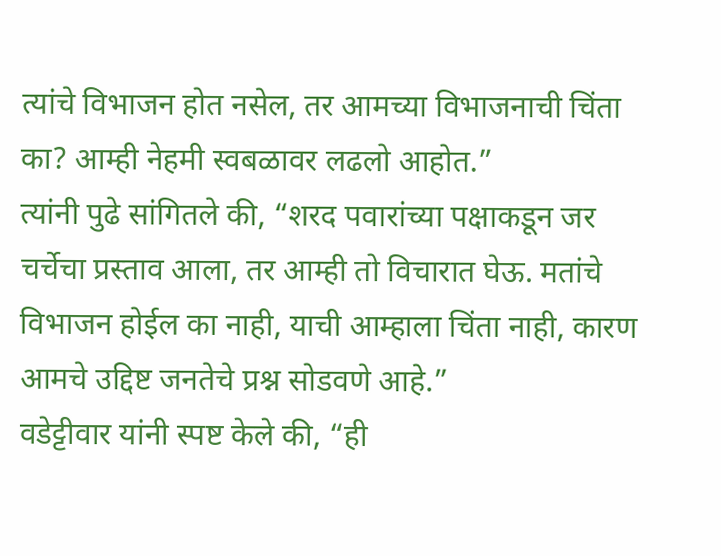त्यांचे विभाजन होत नसेल, तर आमच्या विभाजनाची चिंता का? आम्ही नेहमी स्वबळावर लढलो आहोत.”
त्यांनी पुढे सांगितले की, “शरद पवारांच्या पक्षाकडून जर चर्चेचा प्रस्ताव आला, तर आम्ही तो विचारात घेऊ. मतांचे विभाजन होईल का नाही, याची आम्हाला चिंता नाही, कारण आमचे उद्दिष्ट जनतेचे प्रश्न सोडवणे आहे.”
वडेट्टीवार यांनी स्पष्ट केले की, “ही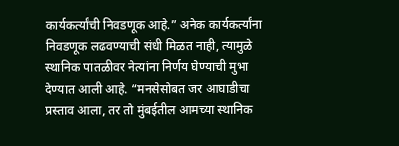कार्यकर्त्यांची निवडणूक आहे.” अनेक कार्यकर्त्यांना निवडणूक लढवण्याची संधी मिळत नाही, त्यामुळे स्थानिक पातळीवर नेत्यांना निर्णय घेण्याची मुभा देण्यात आली आहे. “मनसेसोबत जर आघाडीचा प्रस्ताव आला, तर तो मुंबईतील आमच्या स्थानिक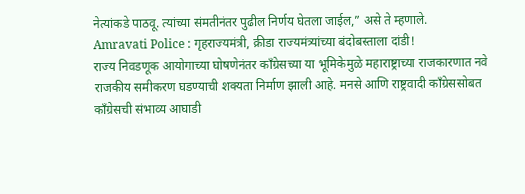नेत्यांकडे पाठवू. त्यांच्या संमतीनंतर पुढील निर्णय घेतला जाईल,” असे ते म्हणाले.
Amravati Police : गृहराज्यमंत्री, क्रीडा राज्यमंत्र्यांच्या बंदोबस्ताला दांडी!
राज्य निवडणूक आयोगाच्या घोषणेनंतर काँग्रेसच्या या भूमिकेमुळे महाराष्ट्राच्या राजकारणात नवे राजकीय समीकरण घडण्याची शक्यता निर्माण झाली आहे. मनसे आणि राष्ट्रवादी काँग्रेससोबत काँग्रेसची संभाव्य आघाडी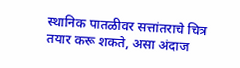स्थानिक पातळीवर सत्तांतराचे चित्र तयार करू शकते, असा अंदाज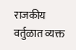राजकीय वर्तुळात व्यक्त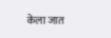केला जात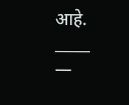आहे.
_____
—